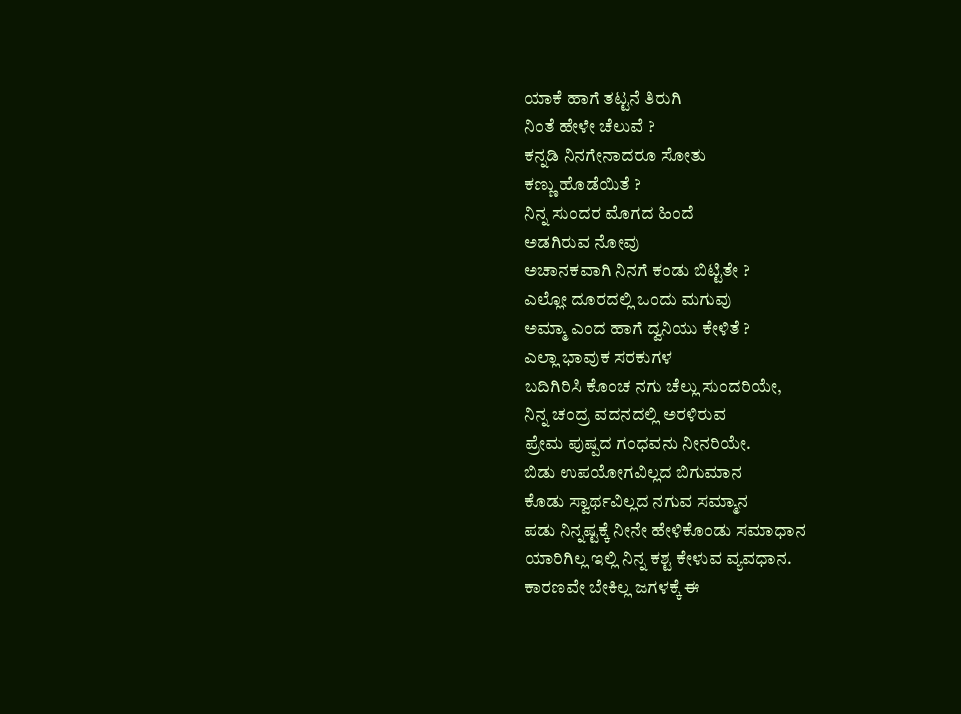ಯಾಕೆ ಹಾಗೆ ತಟ್ಟನೆ ತಿರುಗಿ
ನಿಂತೆ ಹೇಳೇ ಚೆಲುವೆ ?
ಕನ್ನಡಿ ನಿನಗೇನಾದರೂ ಸೋತು
ಕಣ್ಣು ಹೊಡೆಯಿತೆ ?
ನಿನ್ನ ಸುಂದರ ಮೊಗದ ಹಿಂದೆ
ಅಡಗಿರುವ ನೋವು
ಅಚಾನಕವಾಗಿ ನಿನಗೆ ಕಂಡು ಬಿಟ್ಟಿತೇ ?
ಎಲ್ಲೋ ದೂರದಲ್ಲಿ ಒಂದು ಮಗುವು
ಅಮ್ಮಾ ಎಂದ ಹಾಗೆ ದ್ವನಿಯು ಕೇಳಿತೆ ?
ಎಲ್ಲಾ ಭಾವುಕ ಸರಕುಗಳ
ಬದಿಗಿರಿಸಿ ಕೊಂಚ ನಗು ಚೆಲ್ಲು ಸುಂದರಿಯೇ,
ನಿನ್ನ ಚಂದ್ರ ವದನದಲ್ಲಿ ಅರಳಿರುವ
ಪ್ರೇಮ ಪುಷ್ಪದ ಗಂಧವನು ನೀನರಿಯೇ.
ಬಿಡು ಉಪಯೋಗವಿಲ್ಲದ ಬಿಗುಮಾನ
ಕೊಡು ಸ್ವಾರ್ಥವಿಲ್ಲದ ನಗುವ ಸಮ್ಮಾನ
ಪಡು ನಿನ್ನಷ್ಟಕ್ಕೆ ನೀನೇ ಹೇಳಿಕೊಂಡು ಸಮಾಧಾನ
ಯಾರಿಗಿಲ್ಲ ಇಲ್ಲಿ ನಿನ್ನ ಕಶ್ಟ ಕೇಳುವ ವ್ಯವಧಾನ.
ಕಾರಣವೇ ಬೇಕಿಲ್ಲ ಜಗಳಕ್ಕೆ ಈ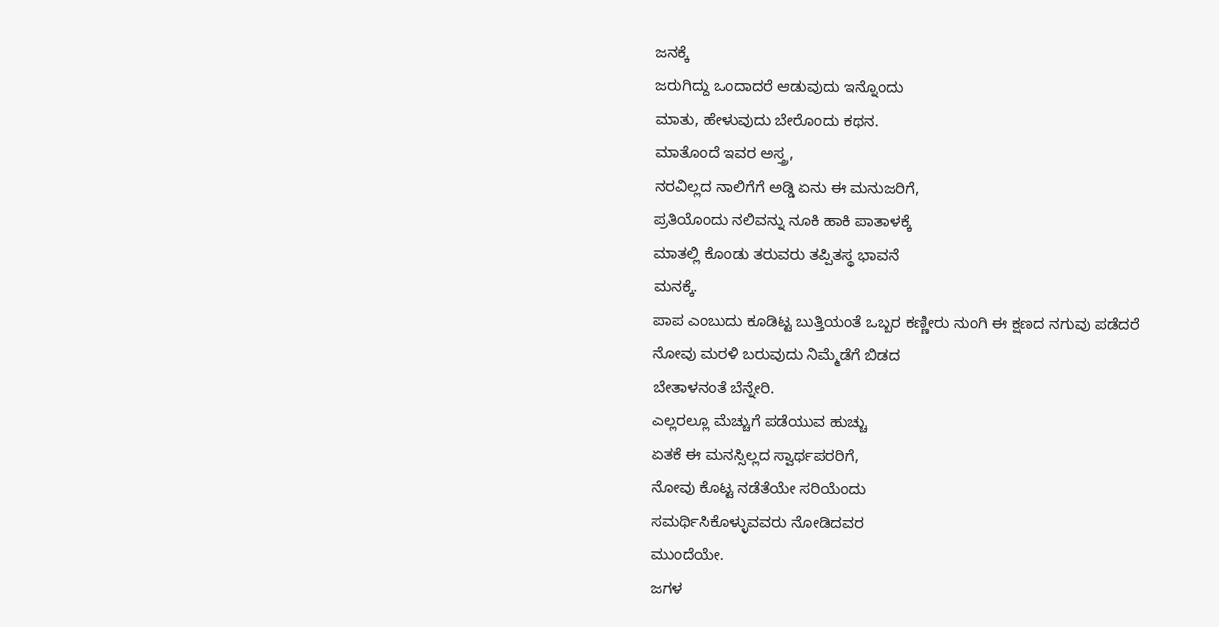ಜನಕ್ಕೆ
ಜರುಗಿದ್ದು ಒಂದಾದರೆ ಆಡುವುದು ಇನ್ನೊಂದು
ಮಾತು, ಹೇಳುವುದು ಬೇರೊಂದು ಕಥನ.
ಮಾತೊಂದೆ ಇವರ ಅಸ್ತ್ರ,
ನರವಿಲ್ಲದ ನಾಲಿಗೆಗೆ ಅಡ್ಡಿ ಏನು ಈ ಮನುಜರಿಗೆ,
ಪ್ರತಿಯೊಂದು ನಲಿವನ್ನು ನೂಕಿ ಹಾಕಿ ಪಾತಾಳಕ್ಕೆ
ಮಾತಲ್ಲಿ ಕೊಂಡು ತರುವರು ತಪ್ಪಿತಸ್ಥ ಭಾವನೆ
ಮನಕ್ಕೆ.
ಪಾಪ ಎಂಬುದು ಕೂಡಿಟ್ಟ ಬುತ್ತಿಯಂತೆ ಒಬ್ಬರ ಕಣ್ಣೀರು ನುಂಗಿ ಈ ಕ್ಷಣದ ನಗುವು ಪಡೆದರೆ
ನೋವು ಮರಳಿ ಬರುವುದು ನಿಮ್ಮೆಡೆಗೆ ಬಿಡದ
ಬೇತಾಳನಂತೆ ಬೆನ್ನೇರಿ.
ಎಲ್ಲರಲ್ಲೂ ಮೆಚ್ಚುಗೆ ಪಡೆಯುವ ಹುಚ್ಚು
ಏತಕೆ ಈ ಮನಸ್ಸಿಲ್ಲದ ಸ್ವಾರ್ಥಪರರಿಗೆ,
ನೋವು ಕೊಟ್ಟ ನಡೆತೆಯೇ ಸರಿಯೆಂದು
ಸಮರ್ಥಿಸಿಕೊಳ್ಳುವವರು ನೋಡಿದವರ
ಮುಂದೆಯೇ.
ಜಗಳ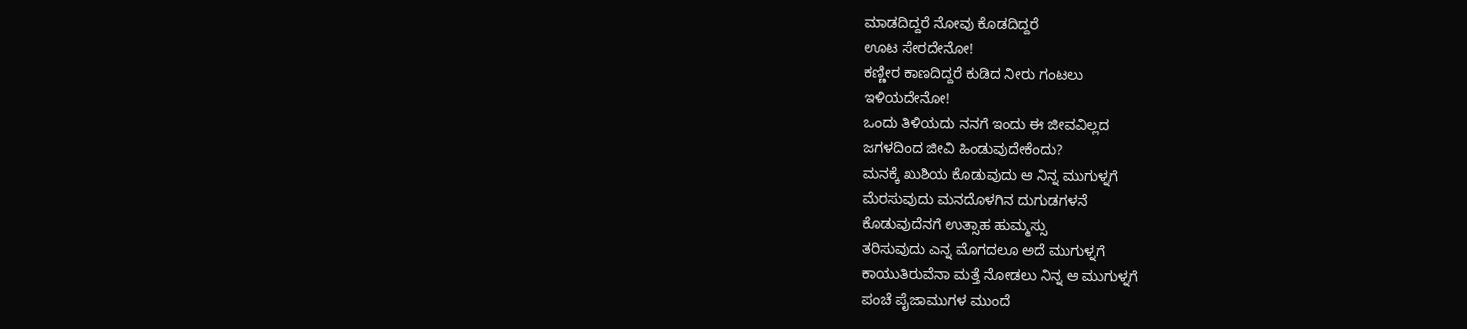ಮಾಡದಿದ್ದರೆ ನೋವು ಕೊಡದಿದ್ದರೆ
ಊಟ ಸೇರದೇನೋ!
ಕಣ್ಣೀರ ಕಾಣದಿದ್ದರೆ ಕುಡಿದ ನೀರು ಗಂಟಲು
ಇಳಿಯದೇನೋ!
ಒಂದು ತಿಳಿಯದು ನನಗೆ ಇಂದು ಈ ಜೀವವಿಲ್ಲದ
ಜಗಳದಿಂದ ಜೀವಿ ಹಿಂಡುವುದೇಕೆಂದು?
ಮನಕ್ಕೆ ಖುಶಿಯ ಕೊಡುವುದು ಆ ನಿನ್ನ ಮುಗುಳ್ನಗೆ
ಮೆರಸುವುದು ಮನದೊಳಗಿನ ದುಗುಡಗಳನೆ
ಕೊಡುವುದೆನಗೆ ಉತ್ಸಾಹ ಹುಮ್ಮಸ್ಸು
ತರಿಸುವುದು ಎನ್ನ ಮೊಗದಲೂ ಅದೆ ಮುಗುಳ್ನಗೆ
ಕಾಯುತಿರುವೆನಾ ಮತ್ತೆ ನೋಡಲು ನಿನ್ನ ಆ ಮುಗುಳ್ನಗೆ
ಪಂಚೆ ಪೈಜಾಮುಗಳ ಮುಂದೆ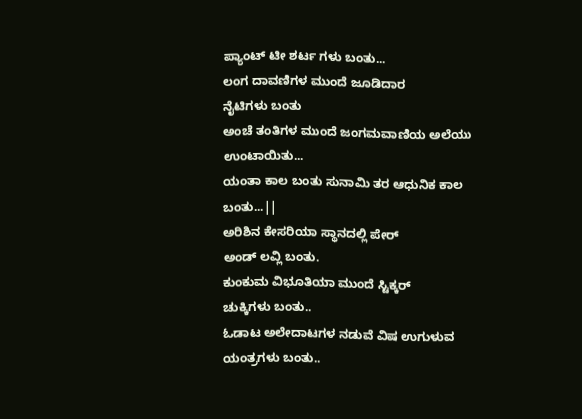ಪ್ಯಾಂಟ್ ಟೀ ಶರ್ಟ ಗಳು ಬಂತು...
ಲಂಗ ದಾವಣಿಗಳ ಮುಂದೆ ಜೂಡಿದಾರ
ನೈಟಿಗಳು ಬಂತು
ಅಂಚೆ ತಂತಿಗಳ ಮುಂದೆ ಜಂಗಮವಾಣಿಯ ಅಲೆಯು ಉಂಟಾಯಿತು...
ಯಂತಾ ಕಾಲ ಬಂತು ಸುನಾಮಿ ತರ ಆಧುನಿಕ ಕಾಲ ಬಂತು...||
ಅರಿಶಿನ ಕೇಸರಿಯಾ ಸ್ಥಾನದಲ್ಲಿ ಪೇರ್
ಅಂಡ್ ಲವ್ಲಿ ಬಂತು.
ಕುಂಕುಮ ವಿಭೂತಿಯಾ ಮುಂದೆ ಸ್ಟಿಕ್ಕರ್
ಚುಕ್ಕಿಗಳು ಬಂತು..
ಓಡಾಟ ಅಲೇದಾಟಗಳ ನಡುವೆ ವಿಷ ಉಗುಳುವ ಯಂತ್ರಗಳು ಬಂತು..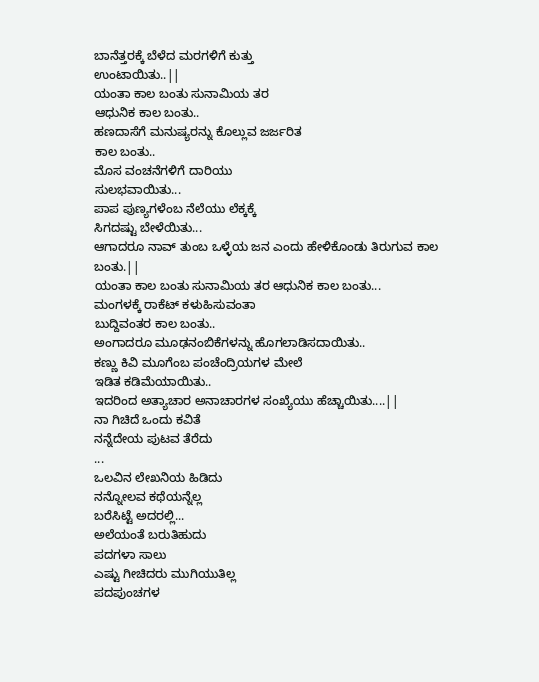ಬಾನೆತ್ತರಕ್ಕೆ ಬೆಳೆದ ಮರಗಳಿಗೆ ಕುತ್ತು
ಉಂಟಾಯಿತು..||
ಯಂತಾ ಕಾಲ ಬಂತು ಸುನಾಮಿಯ ತರ
ಆಧುನಿಕ ಕಾಲ ಬಂತು..
ಹಣದಾಸೆಗೆ ಮನುಷ್ಯರನ್ನು ಕೊಲ್ಲುವ ಜರ್ಜರಿತ
ಕಾಲ ಬಂತು..
ಮೊಸ ವಂಚನೆಗಳಿಗೆ ದಾರಿಯು
ಸುಲಭವಾಯಿತು...
ಪಾಪ ಪುಣ್ಯಗಳೆಂಬ ನೆಲೆಯು ಲೆಕ್ಕಕ್ಕೆ
ಸಿಗದಷ್ಟು ಬೇಳೆಯಿತು...
ಆಗಾದರೂ ನಾವ್ ತುಂಬ ಒಳ್ಳೆಯ ಜನ ಎಂದು ಹೇಳಿಕೊಂಡು ತಿರುಗುವ ಕಾಲ ಬಂತು.||
ಯಂತಾ ಕಾಲ ಬಂತು ಸುನಾಮಿಯ ತರ ಆಧುನಿಕ ಕಾಲ ಬಂತು...
ಮಂಗಳಕ್ಕೆ ರಾಕೆಟ್ ಕಳುಹಿಸುವಂತಾ
ಬುದ್ದಿವಂತರ ಕಾಲ ಬಂತು..
ಅಂಗಾದರೂ ಮೂಢನಂಬಿಕೆಗಳನ್ನು ಹೊಗಲಾಡಿಸದಾಯಿತು..
ಕಣ್ಣು ಕಿವಿ ಮೂಗೆಂಬ ಪಂಚೆಂದ್ರಿಯಗಳ ಮೇಲೆ
ಇಡಿತ ಕಡಿಮೆಯಾಯಿತು..
ಇದರಿಂದ ಅತ್ಯಾಚಾರ ಅನಾಚಾರಗಳ ಸಂಖ್ಯೆಯು ಹೆಚ್ಚಾಯಿತು....||
ನಾ ಗಿಚಿದೆ ಒಂದು ಕವಿತೆ
ನನ್ನೆದೇಯ ಪುಟವ ತೆರೆದು
...
ಒಲವಿನ ಲೇಖನಿಯ ಹಿಡಿದು
ನನ್ನೋಲವ ಕಥೆಯನ್ನೆಲ್ಲ
ಬರೆಸಿಟ್ಟೆ ಅದರಲ್ಲಿ...
ಅಲೆಯಂತೆ ಬರುತಿಹುದು
ಪದಗಳಾ ಸಾಲು
ಎಷ್ಟು ಗೀಚಿದರು ಮುಗಿಯುತಿಲ್ಲ
ಪದಪುಂಚಗಳ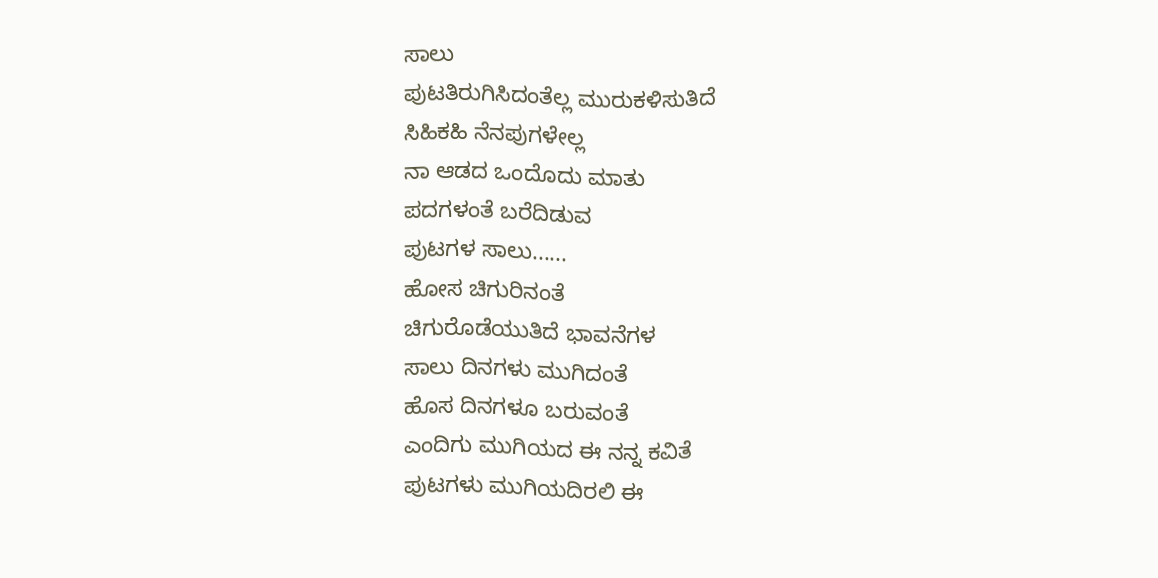ಸಾಲು
ಪುಟತಿರುಗಿಸಿದಂತೆಲ್ಲ ಮುರುಕಳಿಸುತಿದೆ
ಸಿಹಿಕಹಿ ನೆನಪುಗಳೇಲ್ಲ
ನಾ ಆಡದ ಒಂದೊದು ಮಾತು
ಪದಗಳಂತೆ ಬರೆದಿಡುವ
ಪುಟಗಳ ಸಾಲು......
ಹೋಸ ಚಿಗುರಿನಂತೆ
ಚಿಗುರೊಡೆಯುತಿದೆ ಭಾವನೆಗಳ
ಸಾಲು ದಿನಗಳು ಮುಗಿದಂತೆ
ಹೊಸ ದಿನಗಳೂ ಬರುವಂತೆ
ಎಂದಿಗು ಮುಗಿಯದ ಈ ನನ್ನ ಕವಿತೆ
ಪುಟಗಳು ಮುಗಿಯದಿರಲಿ ಈ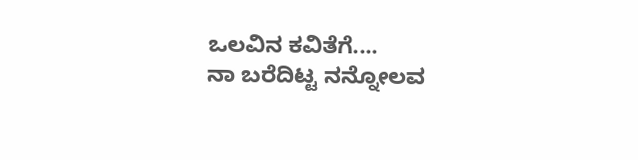ಒಲವಿನ ಕವಿತೆಗೆ....
ನಾ ಬರೆದಿಟ್ಟ ನನ್ನೋಲವ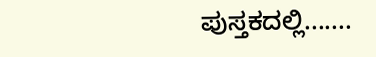ಪುಸ್ತಕದಲ್ಲಿ.......